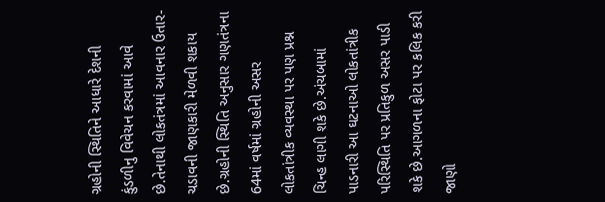ગ્રહોની સ્થિતિને આધારે દેશની કુંડળીનુ વિવેચન કરવામાં આવે છે.તેનાથી લોકતંત્રમાં આવનાર ઉતાર-ચડાવની જાણકારી મેળવી શકાય છે.ગ્રહોની સ્થિતિ અનુસાર ગણતંત્રના 64માં વર્ષમાં ગ્રહોની અસર લોકતાંત્રીક વ્યવસ્થા પર પણ પ્રશ્ન ચિન્હ લાગી શકે છે.અંચબામાં પાડનારી આ ઘટનાઓ લોકતાંત્રીક પરિસ્થિતિ પર પ્રતિકુળ અસર પાડી શકે છે.આગળના ફોટા પર કલિક કરી જાણો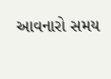આવનારો સમય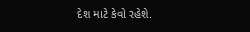દેશ માટે કેવો રહેશે.